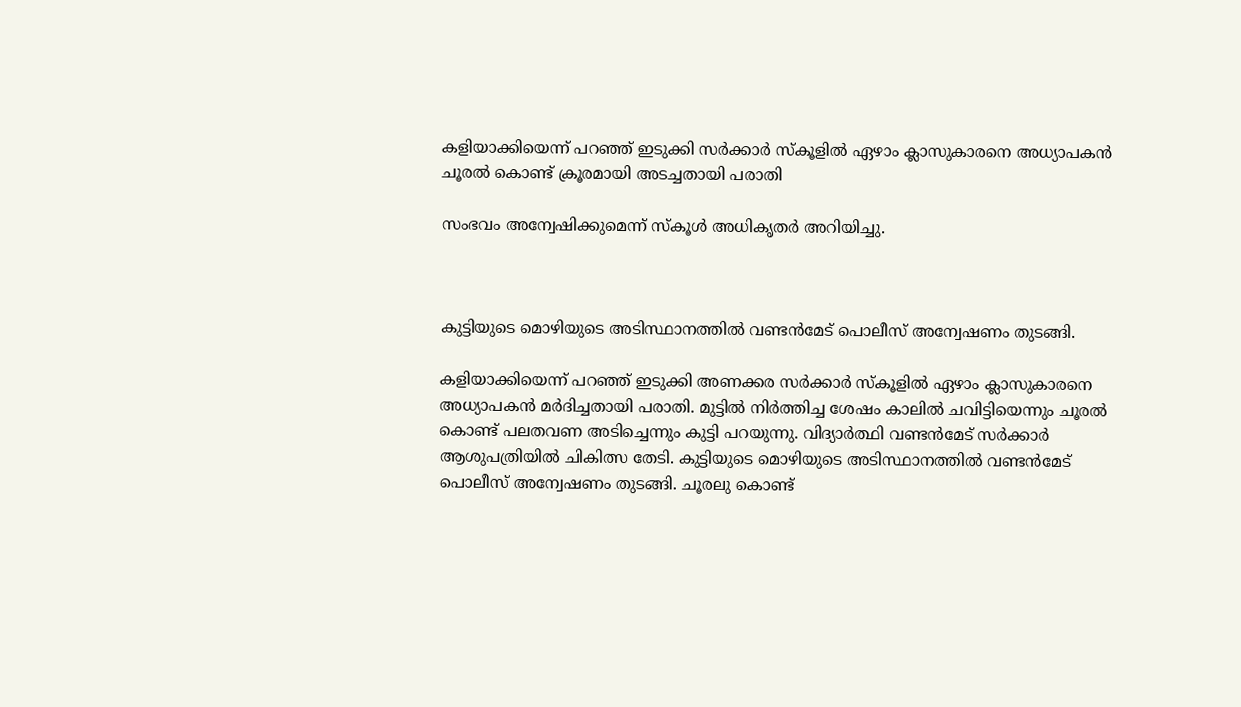കളിയാക്കിയെന്ന് പറഞ്ഞ് ഇടുക്കി സര്‍ക്കാര്‍ സ്‌കൂളില്‍ ഏഴാം ക്ലാസുകാരനെ അധ്യാപകന്‍ ചൂരല്‍ കൊണ്ട് ക്രൂരമായി അടച്ചതായി പരാതി

സംഭവം അന്വേഷിക്കുമെന്ന് സ്‌കൂള്‍ അധികൃതര്‍ അറിയിച്ചു.



കുട്ടിയുടെ മൊഴിയുടെ അടിസ്ഥാനത്തില്‍ വണ്ടന്‍മേട് പൊലീസ് അന്വേഷണം തുടങ്ങി.

കളിയാക്കിയെന്ന് പറഞ്ഞ് ഇടുക്കി അണക്കര സര്‍ക്കാര്‍ സ്‌കൂളില്‍ ഏഴാം ക്ലാസുകാരനെ അധ്യാപകന്‍ മര്‍ദിച്ചതായി പരാതി. മുട്ടില്‍ നിര്‍ത്തിച്ച ശേഷം കാലില്‍ ചവിട്ടിയെന്നും ചൂരല്‍ കൊണ്ട് പലതവണ അടിച്ചെന്നും കുട്ടി പറയുന്നു. വിദ്യാര്‍ത്ഥി വണ്ടന്‍മേട് സര്‍ക്കാര്‍ ആശുപത്രിയില്‍ ചികിത്സ തേടി. കുട്ടിയുടെ മൊഴിയുടെ അടിസ്ഥാനത്തില്‍ വണ്ടന്‍മേട് പൊലീസ് അന്വേഷണം തുടങ്ങി. ചൂരലു കൊണ്ട്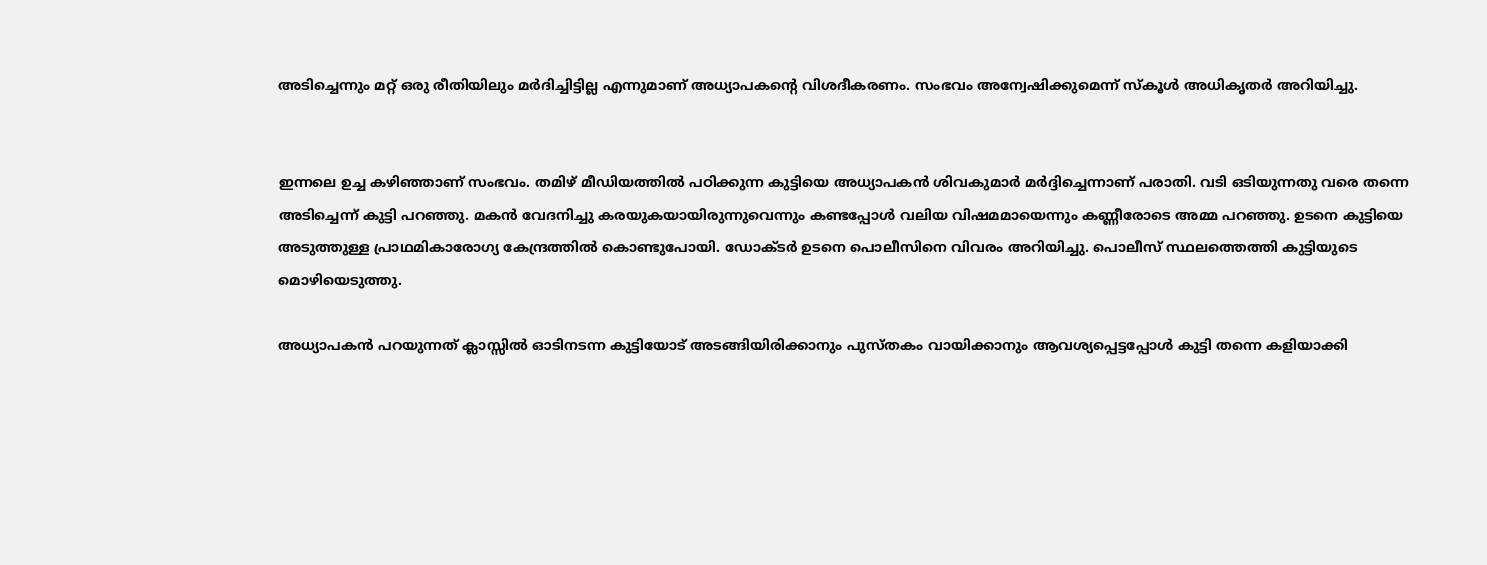അടിച്ചെന്നും മറ്റ് ഒരു രീതിയിലും മര്‍ദിച്ചിട്ടില്ല എന്നുമാണ് അധ്യാപകന്റെ വിശദീകരണം. സംഭവം അന്വേഷിക്കുമെന്ന് സ്‌കൂള്‍ അധികൃതര്‍ അറിയിച്ചു.


ഇന്നലെ ഉച്ച കഴിഞ്ഞാണ് സംഭവം. തമിഴ് മീഡിയത്തില്‍ പഠിക്കുന്ന കുട്ടിയെ അധ്യാപകന്‍ ശിവകുമാര്‍ മര്‍ദ്ദിച്ചെന്നാണ് പരാതി. വടി ഒടിയുന്നതു വരെ തന്നെ അടിച്ചെന്ന് കുട്ടി പറഞ്ഞു. മകന്‍ വേദനിച്ചു കരയുകയായിരുന്നുവെന്നും കണ്ടപ്പോള്‍ വലിയ വിഷമമായെന്നും കണ്ണീരോടെ അമ്മ പറഞ്ഞു. ഉടനെ കുട്ടിയെ അടുത്തുള്ള പ്രാഥമികാരോഗ്യ കേന്ദ്രത്തില്‍ കൊണ്ടുപോയി. ഡോക്ടര്‍ ഉടനെ പൊലീസിനെ വിവരം അറിയിച്ചു. പൊലീസ് സ്ഥലത്തെത്തി കുട്ടിയുടെ മൊഴിയെടുത്തു.

അധ്യാപകന്‍ പറയുന്നത് ക്ലാസ്സില്‍ ഓടിനടന്ന കുട്ടിയോട് അടങ്ങിയിരിക്കാനും പുസ്തകം വായിക്കാനും ആവശ്യപ്പെട്ടപ്പോള്‍ കുട്ടി തന്നെ കളിയാക്കി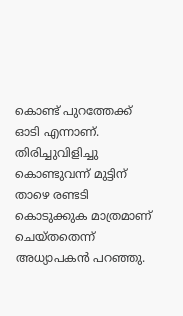കൊണ്ട് പുറത്തേക്ക് ഓടി എന്നാണ്. തിരിച്ചുവിളിച്ചു കൊണ്ടുവന്ന് മുട്ടിന് താഴെ രണ്ടടി കൊടുക്കുക മാത്രമാണ് ചെയ്തതെന്ന് അധ്യാപകന്‍ പറഞ്ഞു.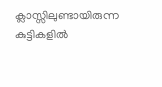ക്ലാസ്സിലുണ്ടായിരുന്ന കുട്ടികളില്‍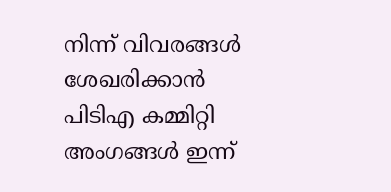നിന്ന് വിവരങ്ങള്‍ ശേഖരിക്കാന്‍ പിടിഎ കമ്മിറ്റി അംഗങ്ങള്‍ ഇന്ന്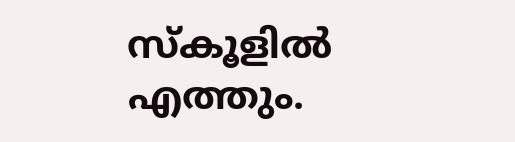സ്‌കൂളില്‍ എത്തും.